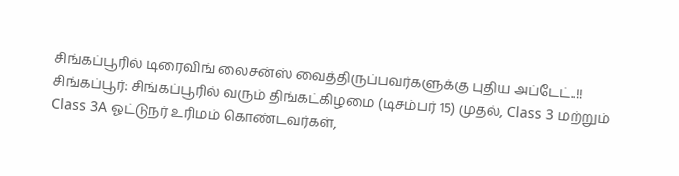சிங்கப்பூரில் டிரைவிங் லைசன்ஸ் வைத்திருப்பவர்களுக்கு புதிய அப்டேட்..!!
சிங்கப்பூர்: சிங்கப்பூரில் வரும் திங்கட்கிழமை (டிசம்பர் 15) முதல், Class 3 மற்றும் Class 3A ஓட்டுநர் உரிமம் கொண்டவர்கள்,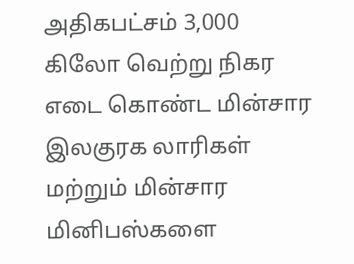அதிகபட்சம் 3,000 கிலோ வெற்று நிகர எடை கொண்ட மின்சார இலகுரக லாரிகள் மற்றும் மின்சார மினிபஸ்களை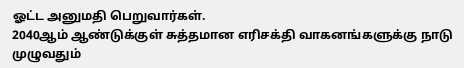ஓட்ட அனுமதி பெறுவார்கள்.
2040ஆம் ஆண்டுக்குள் சுத்தமான எரிசக்தி வாகனங்களுக்கு நாடு முழுவதும்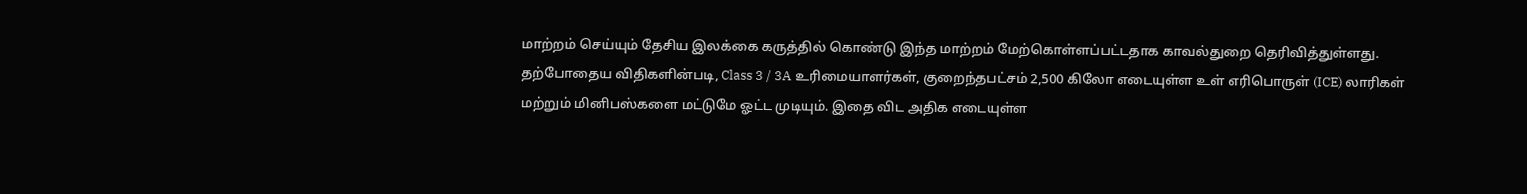மாற்றம் செய்யும் தேசிய இலக்கை கருத்தில் கொண்டு இந்த மாற்றம் மேற்கொள்ளப்பட்டதாக காவல்துறை தெரிவித்துள்ளது.
தற்போதைய விதிகளின்படி, Class 3 / 3A உரிமையாளர்கள், குறைந்தபட்சம் 2,500 கிலோ எடையுள்ள உள் எரிபொருள் (ICE) லாரிகள் மற்றும் மினிபஸ்களை மட்டுமே ஓட்ட முடியும். இதை விட அதிக எடையுள்ள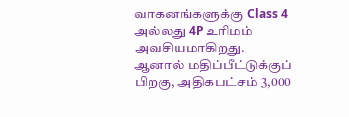வாகனங்களுக்கு Class 4 அல்லது 4P உரிமம் அவசியமாகிறது.
ஆனால் மதிப்பீட்டுக்குப் பிறகு, அதிகபட்சம் 3,000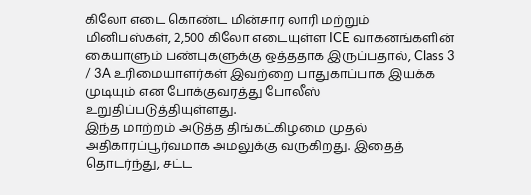கிலோ எடை கொண்ட மின்சார லாரி மற்றும் மினிபஸ்கள், 2,500 கிலோ எடையுள்ள ICE வாகனங்களின் கையாளும் பண்புகளுக்கு ஒத்ததாக இருப்பதால், Class 3 / 3A உரிமையாளர்கள் இவற்றை பாதுகாப்பாக இயக்க முடியும் என போக்குவரத்து போலீஸ் உறுதிப்படுத்தியுள்ளது.
இந்த மாற்றம் அடுத்த திங்கட்கிழமை முதல் அதிகாரப்பூர்வமாக அமலுக்கு வருகிறது. இதைத் தொடர்ந்து, சட்ட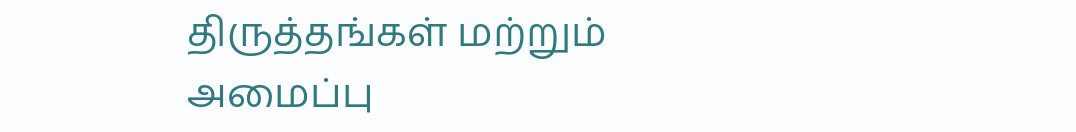திருத்தங்கள் மற்றும் அமைப்பு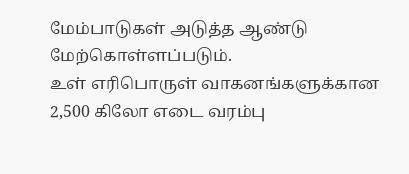மேம்பாடுகள் அடுத்த ஆண்டு மேற்கொள்ளப்படும்.
உள் எரிபொருள் வாகனங்களுக்கான 2,500 கிலோ எடை வரம்பு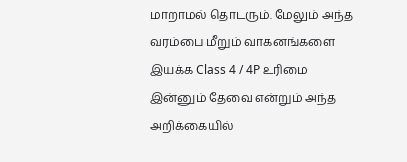மாறாமல் தொடரும். மேலும் அந்த வரம்பை மீறும் வாகனங்களை இயக்க Class 4 / 4P உரிமை இன்னும் தேவை என்றும் அந்த அறிக்கையில்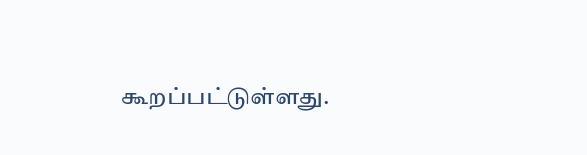கூறப்பட்டுள்ளது.